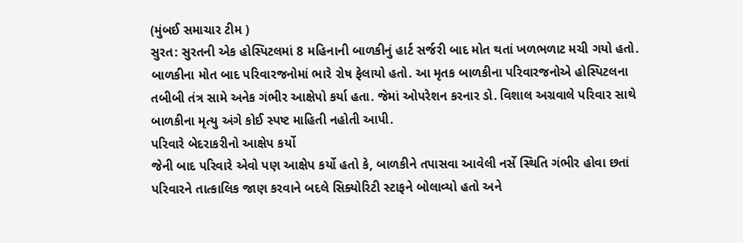(મુંબઈ સમાચાર ટીમ )
સુરત: સુરતની એક હોસ્પિટલમાં 8 મહિનાની બાળકીનું હાર્ટ સર્જરી બાદ મોત થતાં ખળભળાટ મચી ગયો હતો. બાળકીના મોત બાદ પરિવારજનોમાં ભારે રોષ ફેલાયો હતો. આ મૃતક બાળકીના પરિવારજનોએ હોસ્પિટલના તબીબી તંત્ર સામે અનેક ગંભીર આક્ષેપો કર્યા હતા. જેમાં ઓપરેશન કરનાર ડો. વિશાલ અગ્રવાલે પરિવાર સાથે બાળકીના મૃત્યુ અંગે કોઈ સ્પષ્ટ માહિતી નહોતી આપી.
પરિવારે બેદરાકરીનો આક્ષેપ કર્યો
જેની બાદ પરિવારે એવો પણ આક્ષેપ કર્યો હતો કે, બાળકીને તપાસવા આવેલી નર્સે સ્થિતિ ગંભીર હોવા છતાં પરિવારને તાત્કાલિક જાણ કરવાને બદલે સિક્યોરિટી સ્ટાફને બોલાવ્યો હતો અને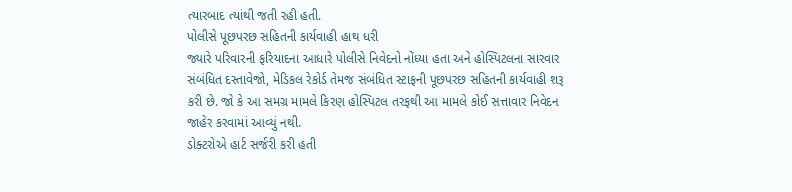ત્યારબાદ ત્યાંથી જતી રહી હતી.
પોલીસે પૂછપરછ સહિતની કાર્યવાહી હાથ ધરી
જ્યારે પરિવારની ફરિયાદના આધારે પોલીસે નિવેદનો નોંધ્યા હતા અને હોસ્પિટલના સારવાર સંબંધિત દસ્તાવેજો, મેડિકલ રેકોર્ડ તેમજ સંબંધિત સ્ટાફની પૂછપરછ સહિતની કાર્યવાહી શરૂ કરી છે. જો કે આ સમગ્ર મામલે કિરણ હોસ્પિટલ તરફથી આ મામલે કોઈ સત્તાવાર નિવેદન જાહેર કરવામાં આવ્યું નથી.
ડોક્ટરોએ હાર્ટ સર્જરી કરી હતી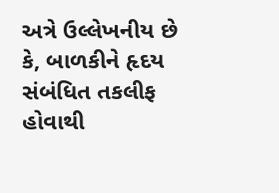અત્રે ઉલ્લેખનીય છે કે, બાળકીને હૃદય સંબંધિત તકલીફ હોવાથી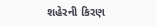શહેરની કિરણ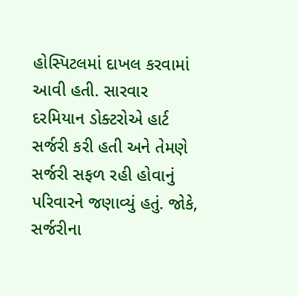હોસ્પિટલમાં દાખલ કરવામાં આવી હતી. સારવાર દરમિયાન ડોક્ટરોએ હાર્ટ સર્જરી કરી હતી અને તેમણે સર્જરી સફળ રહી હોવાનું પરિવારને જણાવ્યું હતું. જોકે, સર્જરીના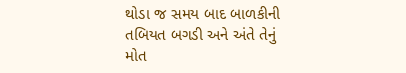થોડા જ સમય બાદ બાળકીની તબિયત બગડી અને અંતે તેનું મોત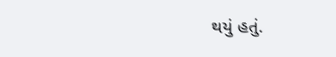થયું હતું.